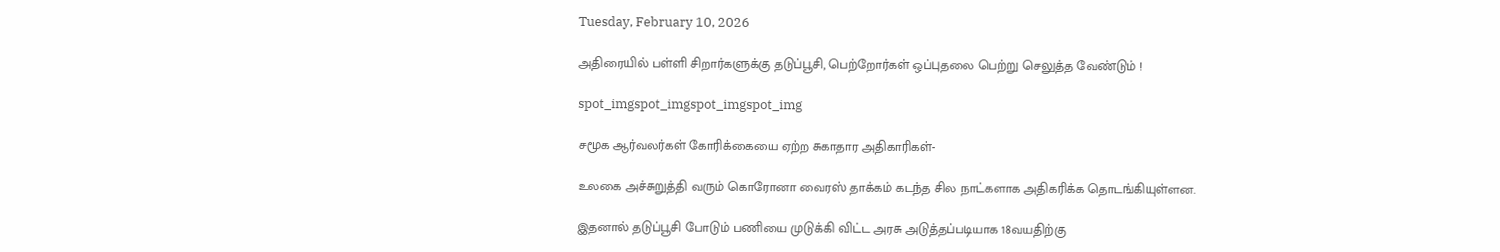Tuesday, February 10, 2026

அதிரையில் பள்ளி சிறார்களுக்கு தடுப்பூசி, பெற்றோர்கள் ஒப்புதலை பெற்று செலுத்த வேண்டும் !

spot_imgspot_imgspot_imgspot_img

சமூக ஆர்வலர்கள் கோரிக்கையை ஏற்ற சுகாதார அதிகாரிகள்-

உலகை அச்சுறுத்தி வரும் கொரோனா வைரஸ் தாக்கம் கடந்த சில நாட்களாக அதிகரிக்க தொடங்கியுள்ளன.

இதனால் தடுப்பூசி போடும் பணியை முடுக்கி விட்ட அரசு அடுத்தப்படியாக 18வயதிற்கு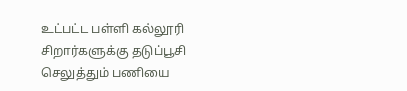உட்பட்ட பள்ளி கல்லூரி சிறார்களுக்கு தடுப்பூசி செலுத்தும் பணியை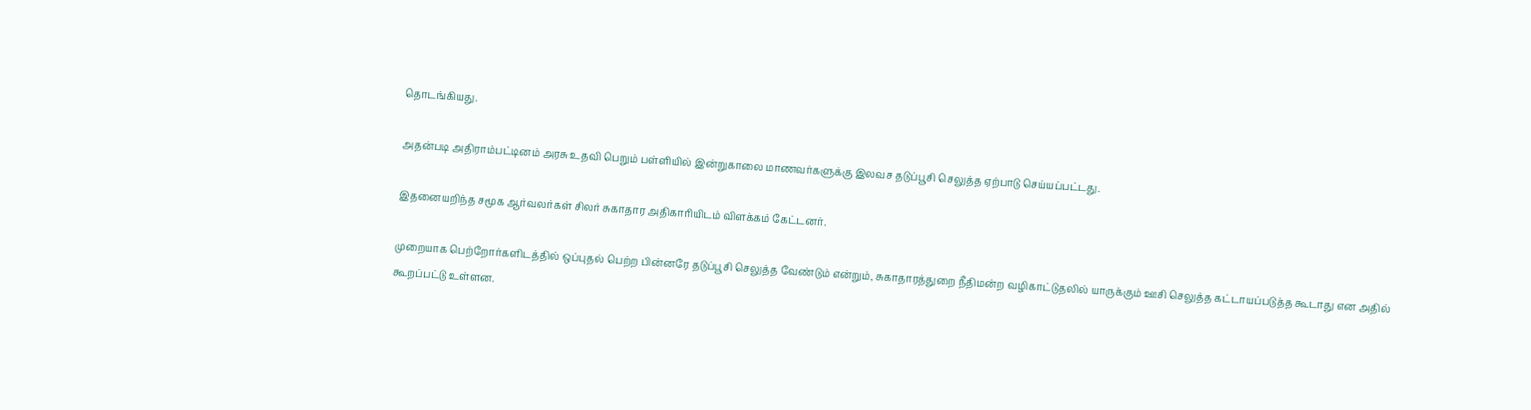தொடங்கியது.

அதன்படி அதிராம்பட்டினம் அரசு உதவி பெறும் பள்ளியில் இன்றுகாலை மாணவர்களுக்கு இலவச தடுப்பூசி செலுத்த ஏற்பாடு செய்யப்பட்டது.

இதனையறிந்த சமூக ஆர்வலர்கள் சிலர் சுகாதார அதிகாரியிடம் விளக்கம் கேட்டனர்.

முறையாக பெற்றோர்களிடத்தில் ஒப்புதல் பெற்ற பின்னரே தடுப்பூசி செலுத்த வேண்டும் என்றும், சுகாதாரத்துறை நீதிமன்ற வழிகாட்டுதலில் யாருக்கும் ஊசி செலுத்த கட்டாயப்படுத்த கூடாது என அதில் கூறப்பட்டு உள்ளன.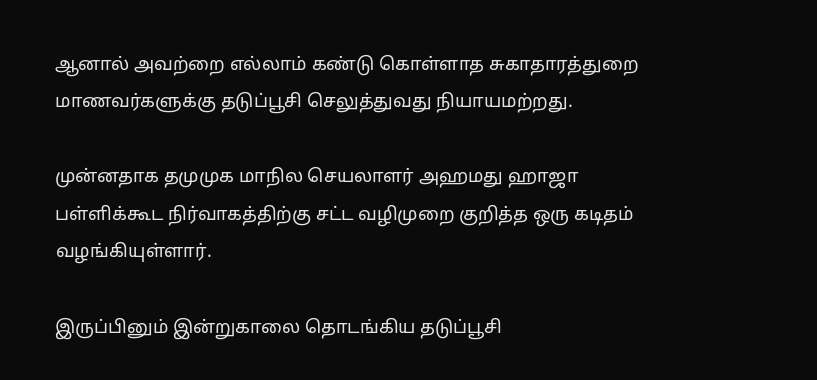ஆனால் அவற்றை எல்லாம் கண்டு கொள்ளாத சுகாதாரத்துறை மாணவர்களுக்கு தடுப்பூசி செலுத்துவது நியாயமற்றது.

முன்னதாக தமுமுக மாநில செயலாளர் அஹமது ஹாஜா பள்ளிக்கூட நிர்வாகத்திற்கு சட்ட வழிமுறை குறித்த ஒரு கடிதம் வழங்கியுள்ளார்.

இருப்பினும் இன்றுகாலை தொடங்கிய தடுப்பூசி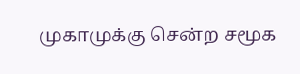முகாமுக்கு சென்ற சமூக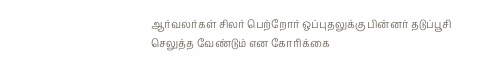ஆர்வலர்கள் சிலர் பெற்றோர் ஒப்புதலுக்கு பின்னர் தடுப்பூசி செலுத்த வேண்டும் என கோரிக்கை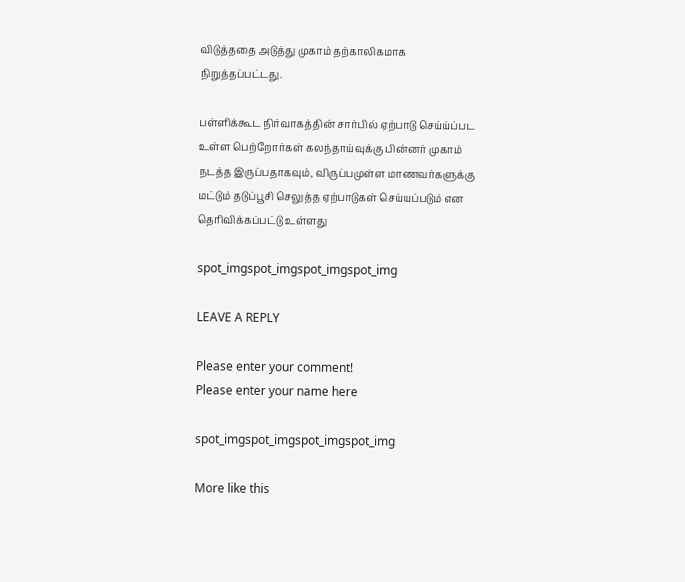விடுத்ததை அடுத்து முகாம் தற்காலிகமாக நிறுத்தப்பட்டது.

பள்ளிக்கூட நிர்வாகத்தின் சார்பில் ஏற்பாடு செய்ய்ப்பட உள்ள பெற்றோர்கள் கலந்தாய்வுக்கு பின்னர் முகாம் நடத்த இருப்பதாகவும், விருப்பமுள்ள மாணவர்களுக்கு மட்டும் தடுப்பூசி செலுத்த ஏற்பாடுகள் செய்யப்படும் என தெரிவிக்கப்பட்டு உள்ளது

spot_imgspot_imgspot_imgspot_img

LEAVE A REPLY

Please enter your comment!
Please enter your name here

spot_imgspot_imgspot_imgspot_img

More like this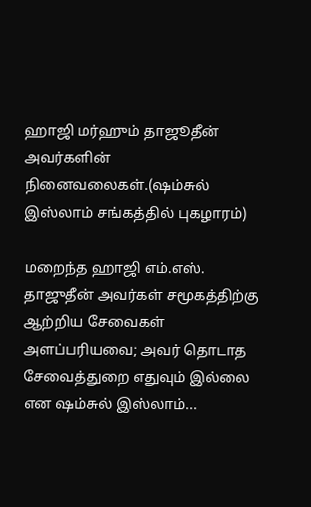ஹாஜி மர்ஹும் தாஜூதீன் அவர்களின் நினைவலைகள்.(ஷம்சுல் இஸ்லாம் சங்கத்தில் புகழாரம்)

மறைந்த ஹாஜி எம்.எஸ். தாஜுதீன் அவர்கள் சமூகத்திற்கு ஆற்றிய சேவைகள் அளப்பரியவை; அவர் தொடாத சேவைத்துறை எதுவும் இல்லை என ஷம்சுல் இஸ்லாம்...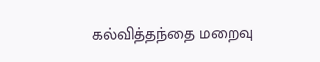கல்வித்தந்தை மறைவு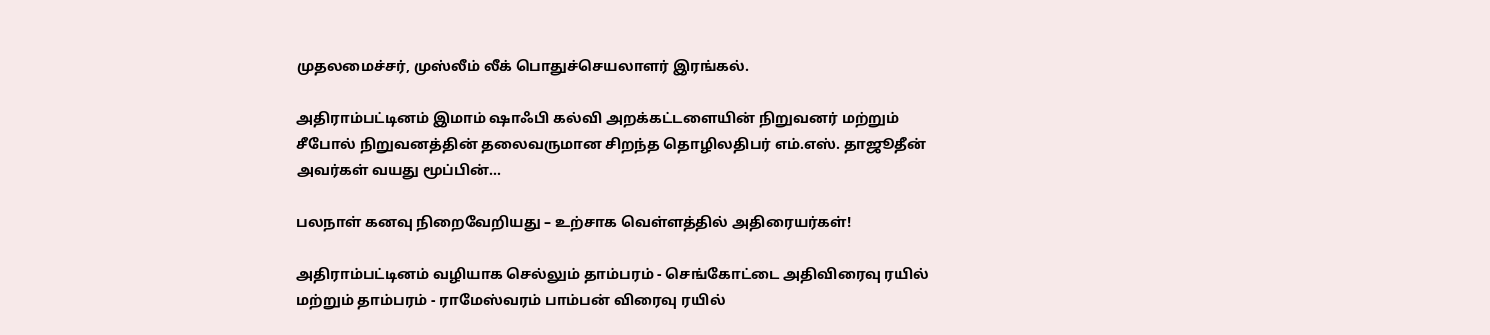முதலமைச்சர், முஸ்லீம் லீக் பொதுச்செயலாளர் இரங்கல்.

அதிராம்பட்டினம் இமாம் ஷாஃபி கல்வி அறக்கட்டளையின் நிறுவனர் மற்றும் சீபோல் நிறுவனத்தின் தலைவருமான சிறந்த தொழிலதிபர் எம்.எஸ். தாஜூதீன் அவர்கள் வயது மூப்பின்...

பலநாள் கனவு நிறைவேறியது – உற்சாக வெள்ளத்தில் அதிரையர்கள்!

அதிராம்பட்டினம் வழியாக செல்லும் தாம்பரம் - செங்கோட்டை அதிவிரைவு ரயில் மற்றும் தாம்பரம் - ராமேஸ்வரம் பாம்பன் விரைவு ரயில்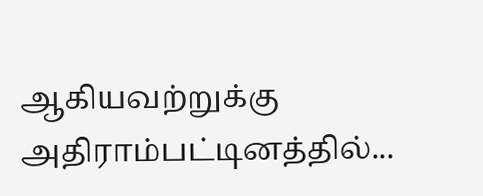ஆகியவற்றுக்கு அதிராம்பட்டினத்தில்...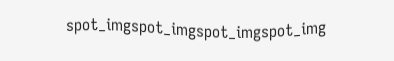spot_imgspot_imgspot_imgspot_img